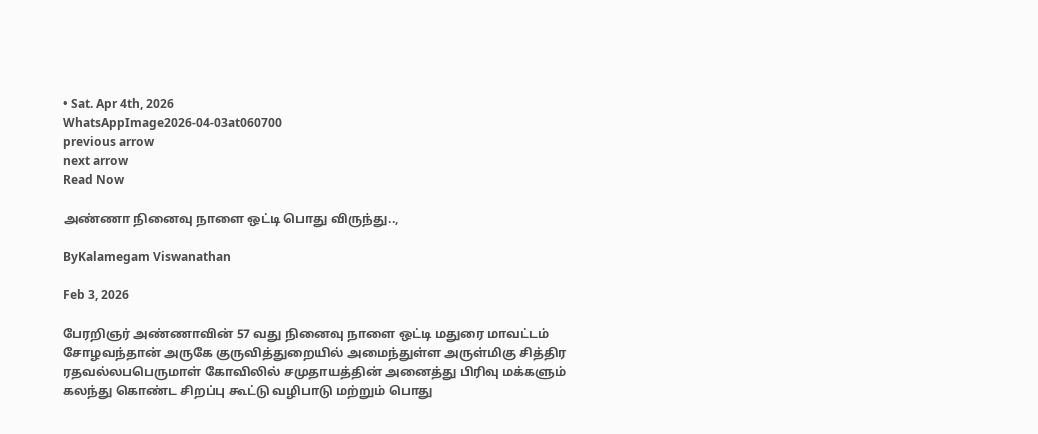• Sat. Apr 4th, 2026
WhatsAppImage2026-04-03at060700
previous arrow
next arrow
Read Now

அண்ணா நினைவு நாளை ஒட்டி பொது விருந்து..,

ByKalamegam Viswanathan

Feb 3, 2026

பேரறிஞர் அண்ணாவின் 57 வது நினைவு நாளை ஒட்டி மதுரை மாவட்டம் சோழவந்தான் அருகே குருவித்துறையில் அமைந்துள்ள அருள்மிகு சித்திர ரதவல்லபபெருமாள் கோவிலில் சமுதாயத்தின் அனைத்து பிரிவு மக்களும் கலந்து கொண்ட சிறப்பு கூட்டு வழிபாடு மற்றும் பொது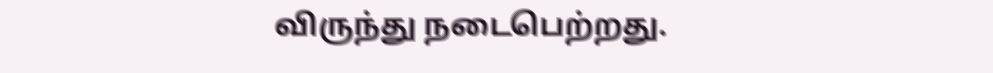விருந்து நடைபெற்றது.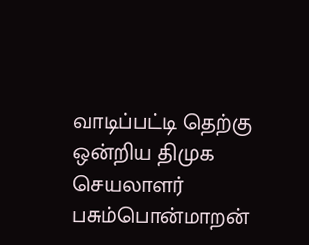வாடிப்பட்டி தெற்கு ஒன்றிய திமுக செயலாளர் பசும்பொன்மாறன்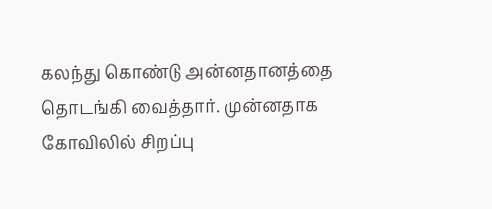கலந்து கொண்டு அன்னதானத்தை தொடங்கி வைத்தார். முன்னதாக கோவிலில் சிறப்பு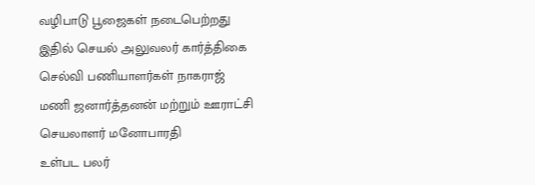வழிபாடு பூஜைகள் நடைபெற்றது இதில் செயல் அலுவலர் கார்த்திகை செல்வி பணியாளர்கள் நாகராஜ் மணி ஜனார்த்தனன் மற்றும் ஊராட்சி செயலாளர் மனோபாரதி
உள்பட பலர்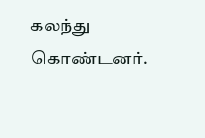கலந்து கொண்டனர்.